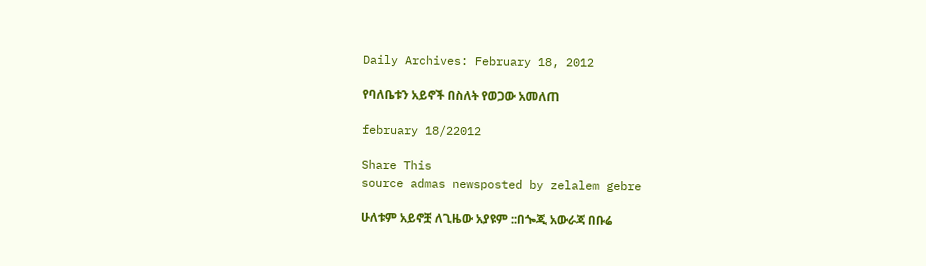Daily Archives: February 18, 2012

የባለቤቱን አይኖች በስለት የወጋው አመለጠ

february 18/22012

Share This
source admas newsposted by zelalem gebre

ሁለቱም አይኖቿ ለጊዜው አያዩም ::በጐጂ አውራጃ በቡሬ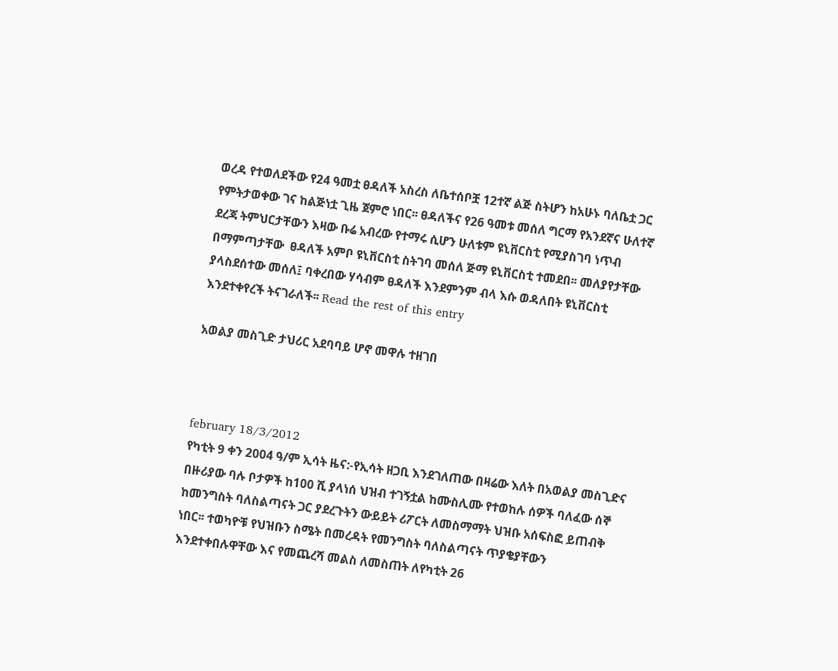ወረዳ የተወለደችው የ24 ዓመቷ ፀዳለች አስረስ ለቤተሰቦቿ 12ተኛ ልጅ ስትሆን ከአሁኑ ባለቤቷ ጋር የምትታወቀው ገና ከልጅነቷ ጊዜ ጀምሮ ነበር፡፡ ፀዳለችና የ26 ዓመቱ መሰለ ግርማ የአንደኛና ሁለተኛ ደረጃ ትምህርታቸውን እዛው ቡሬ አብረው የተማሩ ሲሆን ሁለቱም ዩኒቨርስቲ የሚያስገባ ነጥብ በማምጣታቸው  ፀዳለች አምቦ ዩኒቨርስቲ ስትገባ መሰለ ጅማ ዩኒቨርስቲ ተመደበ፡፡ መለያየታቸው ያላስደሰተው መሰለ፤ ባቀረበው ሃሳብም ፀዳለች እንደምንም ብላ እሱ ወዳለበት ዩኒቨርስቲ እንደተቀየረች ትናገራለች፡፡ Read the rest of this entry

አወልያ መስጊድ ታህሪር አደባባይ ሆኖ መዋሉ ተዘገበ



february 18/3/2012
የካቲት 9 ቀን 2004 ዓ/ም ኢሳት ዜና:-የኢሳት ዘጋቢ እንደገለጠው በዛሬው እለት በአወልያ መስጊድና በዙሪያው ባሉ ቦታዎች ከ100 ሺ ያላነሰ ህዝብ ተገኝቷል ከሙስሊሙ የተወከሉ ሰዎች ባለፈው ሰኞ ከመንግስት ባለስልጣናት ጋር ያደረጉትን ውይይት ሪፖርት ለመስማማት ህዝቡ አሰፍስፎ ይጠብቅ ነበር፡፡ ተወካዮቹ የህዝቡን ስሜት በመረዳት የመንግስት ባለስልጣናት ጥያቄያቸውን እንደተቀበሉዋቸው እና የመጨረሻ መልስ ለመስጠት ለየካቲት 26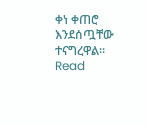ቀነ ቀጠሮ እንደሰጧቸው ተናግረዋል። Read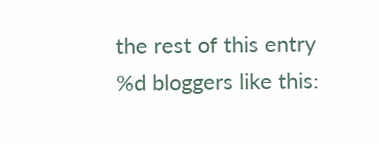the rest of this entry
%d bloggers like this: